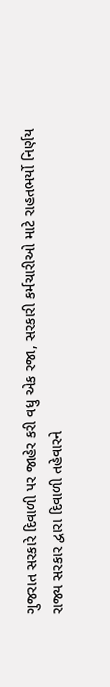ગુજરાત સરકારે દિવાળી પર જાહેર કરી વધુ એક રજા, સરકારી કર્મચારીઓ માટે રાહતભર્યો નિર્ણય
રાજ્ય સરકાર દ્વારા દિવાળી તહેવારને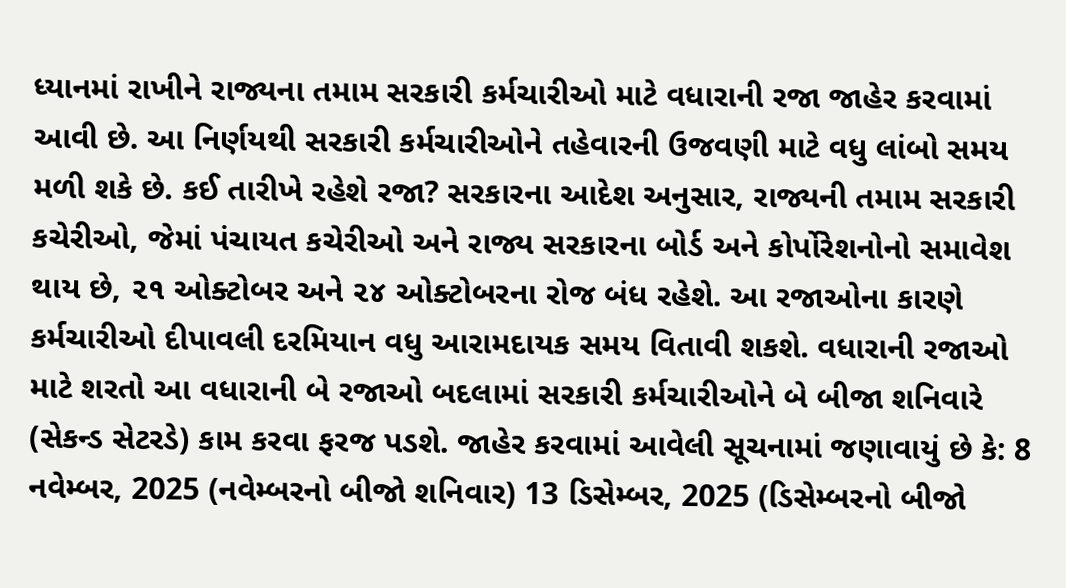ધ્યાનમાં રાખીને રાજ્યના તમામ સરકારી કર્મચારીઓ માટે વધારાની રજા જાહેર કરવામાં આવી છે. આ નિર્ણયથી સરકારી કર્મચારીઓને તહેવારની ઉજવણી માટે વધુ લાંબો સમય મળી શકે છે. કઈ તારીખે રહેશે રજા? સરકારના આદેશ અનુસાર, રાજ્યની તમામ સરકારી કચેરીઓ, જેમાં પંચાયત કચેરીઓ અને રાજ્ય સરકારના બોર્ડ અને કોર્પોરેશનોનો સમાવેશ થાય છે, ૨૧ ઓક્ટોબર અને ૨૪ ઓક્ટોબરના રોજ બંધ રહેશે. આ રજાઓના કારણે કર્મચારીઓ દીપાવલી દરમિયાન વધુ આરામદાયક સમય વિતાવી શકશે. વધારાની રજાઓ માટે શરતો આ વધારાની બે રજાઓ બદલામાં સરકારી કર્મચારીઓને બે બીજા શનિવારે (સેકન્ડ સેટરડે) કામ કરવા ફરજ પડશે. જાહેર કરવામાં આવેલી સૂચનામાં જણાવાયું છે કે: 8 નવેમ્બર, 2025 (નવેમ્બરનો બીજો શનિવાર) 13 ડિસેમ્બર, 2025 (ડિસેમ્બરનો બીજો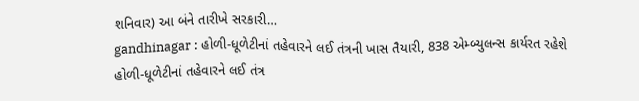શનિવાર) આ બંને તારીખે સરકારી…
gandhinagar : હોળી-ધૂળેટીનાં તહેવારને લઈ તંત્રની ખાસ તૈયારી, 838 એમ્બ્યુલન્સ કાર્યરત રહેશે
હોળી-ધૂળેટીનાં તહેવારને લઈ તંત્ર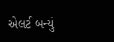એલર્ટ બન્યું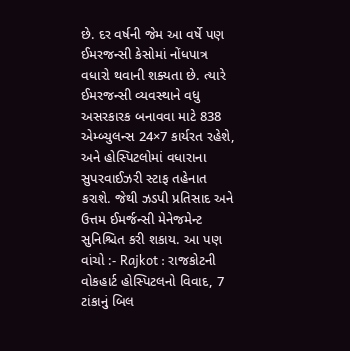છે. દર વર્ષની જેમ આ વર્ષે પણ ઈમરજન્સી કેસોમાં નોંધપાત્ર વધારો થવાની શક્યતા છે. ત્યારે ઈમરજન્સી વ્યવસ્થાને વધુ અસરકારક બનાવવા માટે 838 એમ્બ્યુલન્સ 24×7 કાર્યરત રહેશે, અને હોસ્પિટલોમાં વધારાના સુપરવાઈઝરી સ્ટાફ તહેનાત કરાશે. જેથી ઝડપી પ્રતિસાદ અને ઉત્તમ ઈમર્જન્સી મેનેજમેન્ટ સુનિશ્ચિત કરી શકાય. આ પણ વાંચો :- Rajkot : રાજકોટની વોકહાર્ટ હોસ્પિટલનો વિવાદ, 7 ટાંકાનું બિલ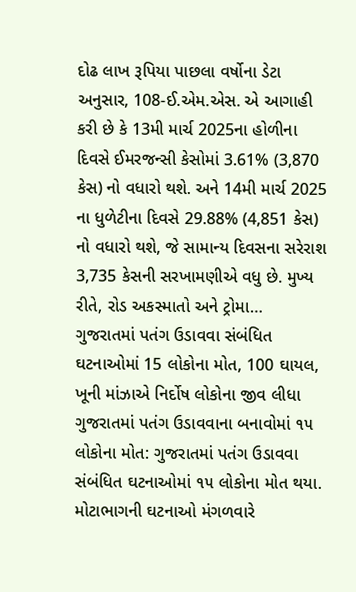દોઢ લાખ રૂપિયા પાછલા વર્ષોના ડેટા અનુસાર, 108-ઈ.એમ.એસ. એ આગાહી કરી છે કે 13મી માર્ચ 2025ના હોળીના દિવસે ઈમરજન્સી કેસોમાં 3.61% (3,870 કેસ) નો વધારો થશે. અને 14મી માર્ચ 2025 ના ધુળેટીના દિવસે 29.88% (4,851 કેસ) નો વધારો થશે, જે સામાન્ય દિવસના સરેરાશ 3,735 કેસની સરખામણીએ વધુ છે. મુખ્ય રીતે, રોડ અકસ્માતો અને ટ્રોમા…
ગુજરાતમાં પતંગ ઉડાવવા સંબંધિત ઘટનાઓમાં 15 લોકોના મોત, 100 ઘાયલ, ખૂની માંઝાએ નિર્દોષ લોકોના જીવ લીધા
ગુજરાતમાં પતંગ ઉડાવવાના બનાવોમાં ૧૫ લોકોના મોત: ગુજરાતમાં પતંગ ઉડાવવા સંબંધિત ઘટનાઓમાં ૧૫ લોકોના મોત થયા. મોટાભાગની ઘટનાઓ મંગળવારે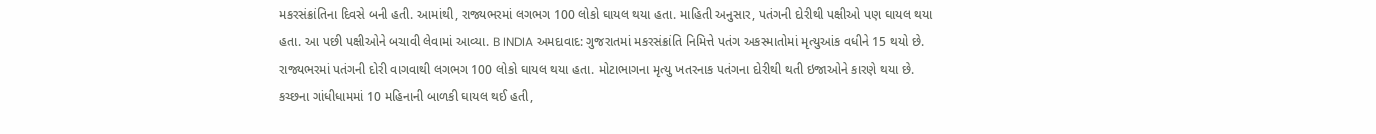મકરસંક્રાંતિના દિવસે બની હતી. આમાંથી, રાજ્યભરમાં લગભગ 100 લોકો ઘાયલ થયા હતા. માહિતી અનુસાર, પતંગની દોરીથી પક્ષીઓ પણ ઘાયલ થયા હતા. આ પછી પક્ષીઓને બચાવી લેવામાં આવ્યા. B INDIA અમદાવાદ: ગુજરાતમાં મકરસંક્રાંતિ નિમિત્તે પતંગ અકસ્માતોમાં મૃત્યુઆંક વધીને 15 થયો છે. રાજ્યભરમાં પતંગની દોરી વાગવાથી લગભગ 100 લોકો ઘાયલ થયા હતા. મોટાભાગના મૃત્યુ ખતરનાક પતંગના દોરીથી થતી ઇજાઓને કારણે થયા છે. કચ્છના ગાંધીધામમાં 10 મહિનાની બાળકી ઘાયલ થઈ હતી,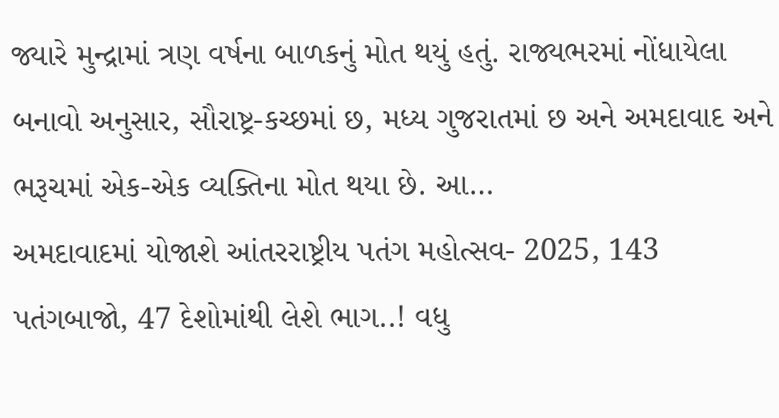જ્યારે મુન્દ્રામાં ત્રણ વર્ષના બાળકનું મોત થયું હતું. રાજ્યભરમાં નોંધાયેલા બનાવો અનુસાર, સૌરાષ્ટ્ર-કચ્છમાં છ, મધ્ય ગુજરાતમાં છ અને અમદાવાદ અને ભરૂચમાં એક-એક વ્યક્તિના મોત થયા છે. આ…
અમદાવાદમાં યોજાશે આંતરરાષ્ટ્રીય પતંગ મહોત્સવ- 2025, 143 પતંગબાજો, 47 દેશોમાંથી લેશે ભાગ..! વધુ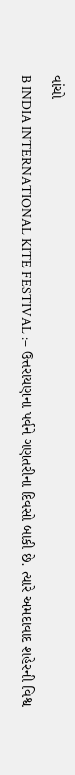વાંચો
B INDIA INTERNATIONAL KITE FESTIVAL :– ઉત્તરાયણના પર્વને ગણતરીના દિવસો બાકી છે. ત્યારે અમદાવાદ શહેરની વિશ્વ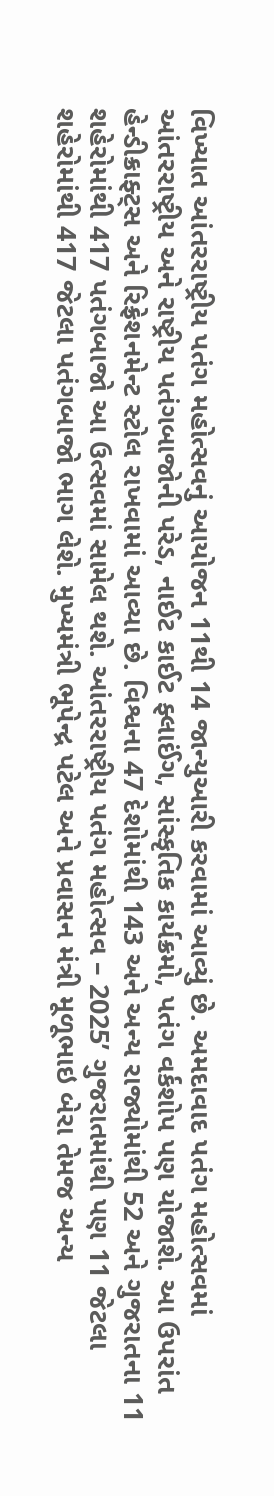વિખ્યાત આંતરરાષ્ટ્રીય પતંગ મહોત્સવનું આયોજન 11થી 14 જાન્યુઆરી કરવામાં આવ્યું છે. અમદાવાદ પતંગ મહોત્સવમાં આંતરરાષ્ટ્રીય અને રાષ્ટ્રીય પતંગબાજોની પરેડ, નાઈટ કાઈટ ફ્લાઈંગ, સાંસ્કૃતિક કાર્યક્રમો, પતંગ વર્કશોપ પણ યોજાશે. આ ઉપરાંત હેન્ડીક્રાફ્ટ્સ અને રિફ્રેશનમેન્ટ સ્ટોલ રાખવામાં આવ્યા છે. વિશ્વના 47 દેશોમાંથી 143 અને અન્ય રાજ્યોમાંથી 52 અને ગુજરાતના 11 શહેરોમાંથી 417 પતંગબાજો આ ઉત્સવમાં સામેલ થશે. આંતરરાષ્ટ્રીય પતંગ મહોત્સવ – 2025’ ગુજરાતમાંથી પણ 11 જેટલા શહેરોમાંથી 417 જેટલા પતંગબાજો ભાગ લેશે. મુખ્યમંત્રી ભૂપેન્દ્ર પટેલ અને પ્રવાસન મંત્રી મૂળૂભાઇ બેરા તેમજ અન્ય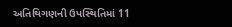અતિથિગણની ઉપસ્થિતિમાં 11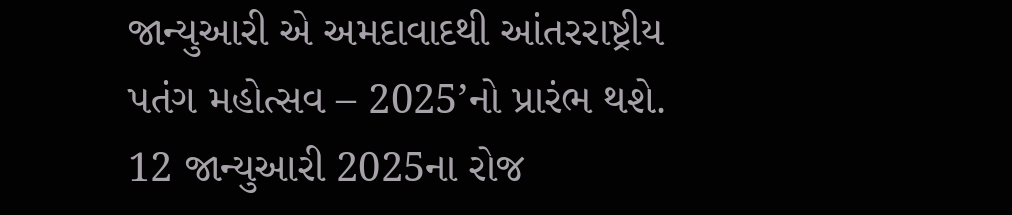જાન્યુઆરી એ અમદાવાદથી આંતરરાષ્ટ્રીય પતંગ મહોત્સવ – 2025’નો પ્રારંભ થશે. 12 જાન્યુઆરી 2025ના રોજ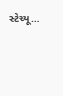સ્ટેચ્યૂ…